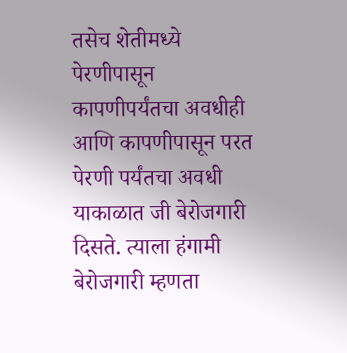तसेच शेतीमध्ये पेरणीपासून कापणीपर्यंतचा अवधीही आणि कापणीपासून परत पेरणी पर्यंतचा अवधी याकाळात जी बेरोजगारी दिसते. त्याला हंगामी बेरोजगारी म्हणता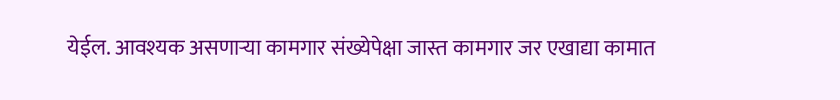येईल. आवश्यक असणाऱ्या कामगार संख्येपेक्षा जास्त कामगार जर एखाद्या कामात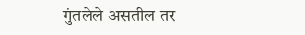गुंतलेले असतील तर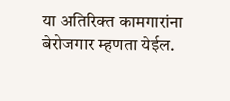या अतिरिक्त कामगारांना बेरोजगार म्हणता येईल.